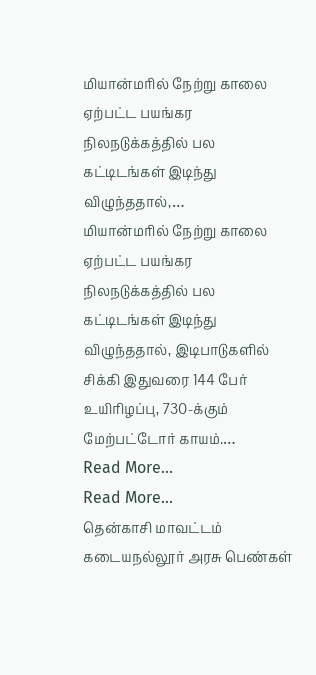மியான்மரில் நேற்று காலை ஏற்பட்ட பயங்கர நிலநடுக்கத்தில் பல கட்டிடங்கள் இடிந்து விழுந்ததால்,…
மியான்மரில் நேற்று காலை ஏற்பட்ட பயங்கர நிலநடுக்கத்தில் பல கட்டிடங்கள் இடிந்து விழுந்ததால், இடிபாடுகளில் சிக்கி இதுவரை 144 பேர் உயிரிழப்பு, 730-க்கும் மேற்பட்டோர் காயம்.…
Read More...
Read More...
தென்காசி மாவட்டம்
கடையநல்லூர் அரசு பெண்கள்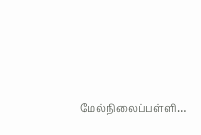மேல்நிலைப்பள்ளி…